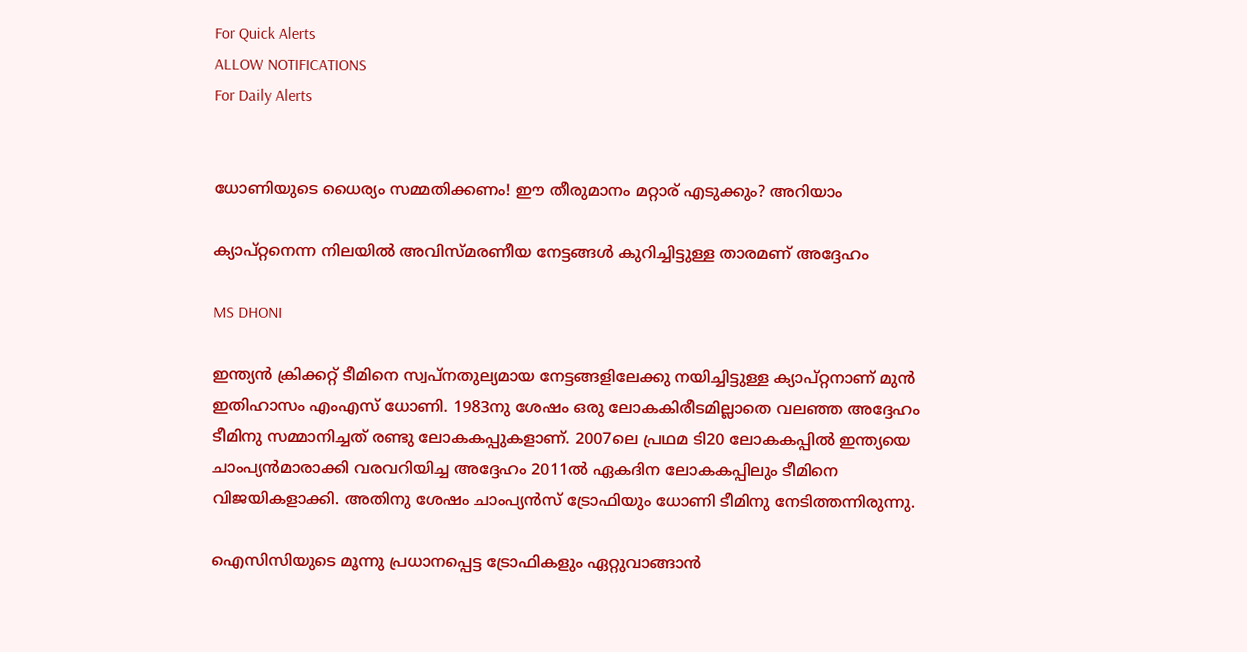For Quick Alerts
ALLOW NOTIFICATIONS
For Daily Alerts


ധോണിയുടെ ധൈര്യം സമ്മതിക്കണം! ഈ തീരുമാനം മറ്റാര് എടുക്കും? അറിയാം

ക്യാപ്റ്റനെന്ന നിലയില്‍ അവിസ്മരണീയ നേട്ടങ്ങള്‍ കുറിച്ചിട്ടുള്ള താരമണ് അദ്ദേഹം

MS DHONI

ഇന്ത്യന്‍ ക്രിക്കറ്റ് ടീമിനെ സ്വപ്‌നതുല്യമായ നേട്ടങ്ങളിലേക്കു നയിച്ചിട്ടുള്ള ക്യാപ്റ്റനാണ് മുന്‍ ഇതിഹാസം എംഎസ് ധോണി. 1983നു ശേഷം ഒരു ലോകകിരീടമില്ലാതെ വലഞ്ഞ അദ്ദേഹം ടീമിനു സമ്മാനിച്ചത് രണ്ടു ലോകകപ്പുകളാണ്. 2007ലെ പ്രഥമ ടി20 ലോകകപ്പില്‍ ഇന്ത്യയെ ചാംപ്യന്‍മാരാക്കി വരവറിയിച്ച അദ്ദേഹം 2011ല്‍ ഏകദിന ലോകകപ്പിലും ടീമിനെ വിജയികളാക്കി. അതിനു ശേഷം ചാംപ്യന്‍സ് ട്രോഫിയും ധോണി ടീമിനു നേടിത്തന്നിരുന്നു.

ഐസിസിയുടെ മൂന്നു പ്രധാനപ്പെട്ട ട്രോഫികളും ഏറ്റുവാങ്ങാന്‍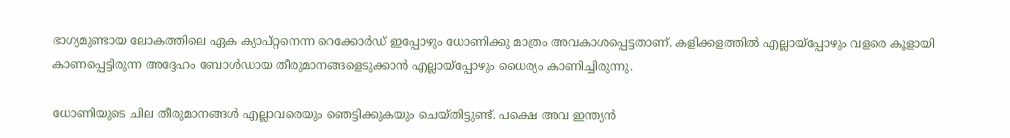ഭാഗ്യമുണ്ടായ ലോകത്തിലെ ഏക ക്യാപ്റ്റനെന്ന റെക്കോര്‍ഡ് ഇപ്പോഴും ധോണിക്കു മാത്രം അവകാശപ്പെട്ടതാണ്. കളിക്കളത്തില്‍ എല്ലായ്‌പ്പോഴും വളരെ കൂളായി കാണപ്പെട്ടിരുന്ന അദ്ദേഹം ബോള്‍ഡായ തീരുമാനങ്ങളെടുക്കാന്‍ എല്ലായ്‌പ്പോഴും ധൈര്യം കാണിച്ചിരുന്നു.

ധോണിയുടെ ചില തീരുമാനങ്ങള്‍ എല്ലാവരെയും ഞെട്ടിക്കുകയും ചെയ്തിട്ടുണ്ട്. പക്ഷെ അവ ഇന്ത്യന്‍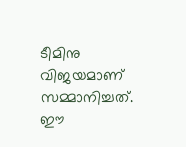ടീമിനു വിജയമാണ് സമ്മാനിച്ചത്. ഈ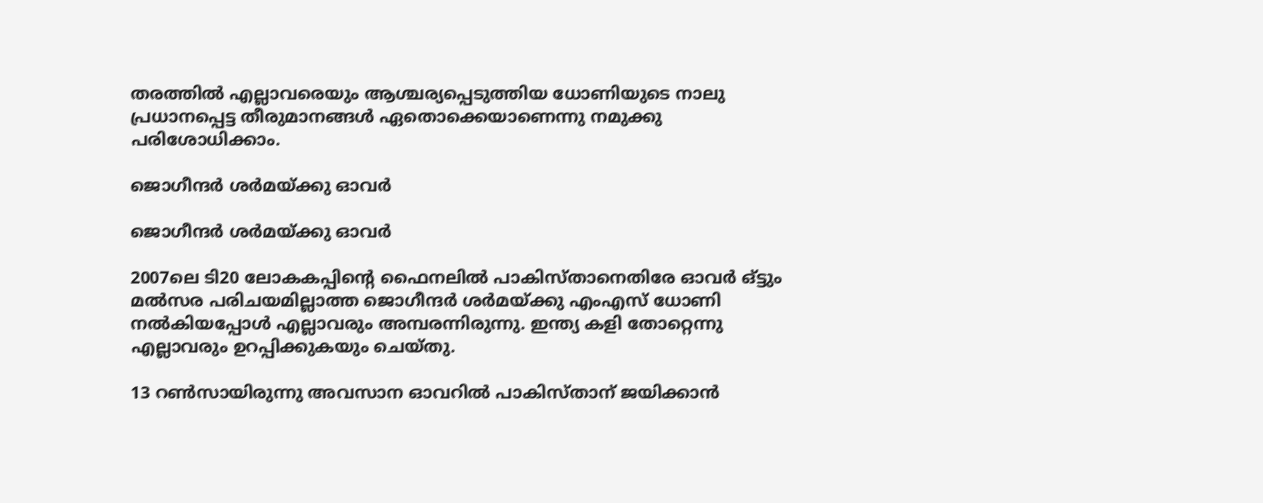തരത്തില്‍ എല്ലാവരെയും ആശ്ചര്യപ്പെടുത്തിയ ധോണിയുടെ നാലു പ്രധാനപ്പെട്ട തീരുമാനങ്ങള്‍ ഏതൊക്കെയാണെന്നു നമുക്കു പരിശോധിക്കാം.

ജൊഗീന്ദര്‍ ശര്‍മയ്ക്കു ഓവര്‍

ജൊഗീന്ദര്‍ ശര്‍മയ്ക്കു ഓവര്‍

2007ലെ ടി20 ലോകകപ്പിന്റെ ഫൈനലില്‍ പാകിസ്താനെതിരേ ഓവര്‍ ഒ്ട്ടും മല്‍സര പരിചയമില്ലാത്ത ജൊഗീന്ദര്‍ ശര്‍മയ്ക്കു എംഎസ് ധോണി നല്‍കിയപ്പോള്‍ എല്ലാവരും അമ്പരന്നിരുന്നു. ഇന്ത്യ കളി തോറ്റെന്നു എല്ലാവരും ഉറപ്പിക്കുകയും ചെയ്തു.

13 റണ്‍സായിരുന്നു അവസാന ഓവറില്‍ പാകിസ്താന് ജയിക്കാന്‍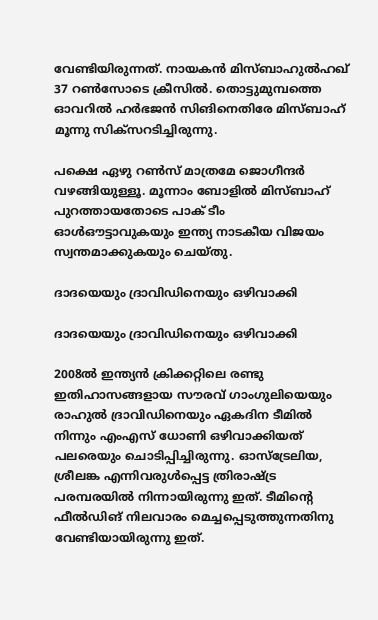വേണ്ടിയിരുന്നത്. നായകന്‍ മിസ്ബാഹുല്‍ഹഖ് 37 റണ്‍സോടെ ക്രീസില്‍. തൊട്ടുമുമ്പത്തെ ഓവറില്‍ ഹര്‍ഭജന്‍ സിങിനെതിരേ മിസ്ബാഹ് മൂന്നു സിക്‌സറടിച്ചിരുന്നു.

പക്ഷെ ഏഴു റണ്‍സ് മാത്രമേ ജൊഗീന്ദര്‍ വഴങ്ങിയുള്ളൂ. മൂന്നാം ബോളില്‍ മിസ്ബാഹ് പുറത്തായതോടെ പാക് ടീം ഓള്‍ഔട്ടാവുകയും ഇന്ത്യ നാടകീയ വിജയം സ്വന്തമാക്കുകയും ചെയ്തു.

ദാദയെയും ദ്രാവിഡിനെയും ഒഴിവാക്കി

ദാദയെയും ദ്രാവിഡിനെയും ഒഴിവാക്കി

2008ല്‍ ഇന്ത്യന്‍ ക്രിക്കറ്റിലെ രണ്ടു ഇതിഹാസങ്ങളായ സൗരവ് ഗാംഗുലിയെയും രാഹുല്‍ ദ്രാവിഡിനെയും ഏകദിന ടീമില്‍ നിന്നും എംഎസ് ധോണി ഒഴിവാക്കിയത് പലരെയും ചൊടിപ്പിച്ചിരുന്നു. ഓസ്‌ട്രേലിയ, ശ്രീലങ്ക എന്നിവരുള്‍പ്പെട്ട ത്രിരാഷ്ട്ര പരമ്പരയില്‍ നിന്നായിരുന്നു ഇത്. ടീമിന്റെ ഫീല്‍ഡിങ് നിലവാരം മെച്ചപ്പെടുത്തുന്നതിനു വേണ്ടിയായിരുന്നു ഇത്.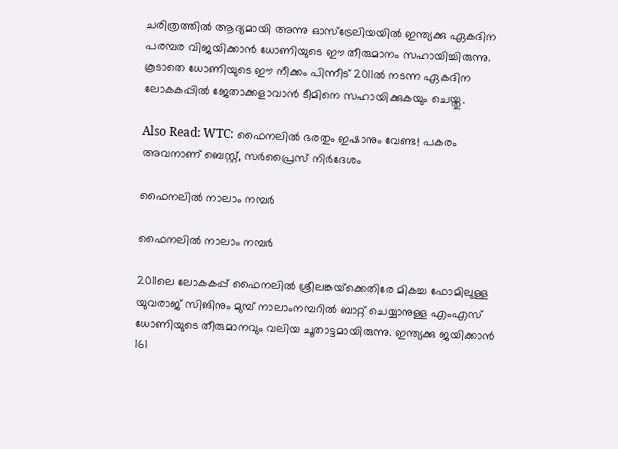ചരിത്രത്തില്‍ ആദ്യമായി അന്നു ഓസ്‌ട്രേലിയയില്‍ ഇന്ത്യക്കു ഏകദിന പരമ്പര വിജയിക്കാന്‍ ധോണിയുടെ ഈ തീരുമാനം സഹായിച്ചിരുന്നു. കൂടാതെ ധോണിയുടെ ഈ നീക്കം പിന്നീട് 2011ല്‍ നടന്ന ഏകദിന ലോകകപ്പില്‍ ജേതാക്കളാവാന്‍ ടീമിനെ സഹായിക്കുകയും ചെയ്തു.

Also Read: WTC: ഫൈനലില്‍ ഭരതും ഇഷാനും വേണ്ട! പകരം അവനാണ് ബെസ്റ്റ്, സര്‍പ്രൈസ് നിര്‍ദേശം

ഫൈനലില്‍ നാലാം നമ്പര്‍

ഫൈനലില്‍ നാലാം നമ്പര്‍

2011ലെ ലോകകപ്പ് ഫൈനലില്‍ ശ്രീലങ്കയ്‌ക്കെതിരേ മികച്ച ഫോമിലുള്ള യുവരാജ് സിങിനും മുമ്പ് നാലാംനമ്പറില്‍ ബാറ്റ് ചെയ്യാനുള്ള എംഎസ് ധോണിയുടെ തീരുമാനവും വലിയ ചൂതാട്ടമായിരുന്നു. ഇന്ത്യക്കു ജയിക്കാന്‍ 161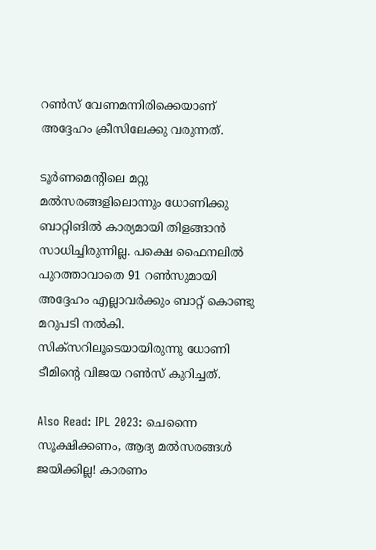റണ്‍സ് വേണമന്നിരിക്കെയാണ് അദ്ദേഹം ക്രീസിലേക്കു വരുന്നത്.

ടൂര്‍ണമെന്റിലെ മറ്റു മല്‍സരങ്ങളിലൊന്നും ധോണിക്കു ബാറ്റിങില്‍ കാര്യമായി തിളങ്ങാന്‍ സാധിച്ചിരുന്നില്ല. പക്ഷെ ഫൈനലില്‍ പുറത്താവാതെ 91 റണ്‍സുമായി അദ്ദേഹം എല്ലാവര്‍ക്കും ബാറ്റ് കൊണ്ടു മറുപടി നല്‍കി. സിക്‌സറിലൂടെയായിരുന്നു ധോണി ടീമിന്റെ വിജയ റണ്‍സ് കുറിച്ചത്.

Also Read: IPL 2023: ചെന്നൈ സൂക്ഷിക്കണം, ആദ്യ മല്‍സരങ്ങള്‍ ജയിക്കില്ല! കാരണം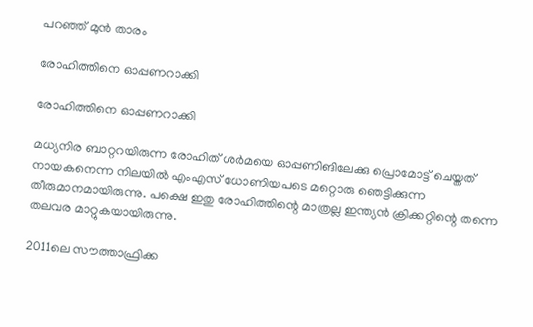പറഞ്ഞ് മുന്‍ താരം

രോഹിത്തിനെ ഓപ്പണറാക്കി

രോഹിത്തിനെ ഓപ്പണറാക്കി

മധ്യനിര ബാറ്ററയിരുന്ന രോഹിത് ശര്‍മയെ ഓപ്പണിങിലേക്കു പ്രൊമോട്ട് ചെയ്തത് നായകനെന്ന നിലയില്‍ എംഎസ് ധോണിയപടെ മറ്റൊരു ഞെട്ടിക്കുന്ന തീരുമാനമായിരുന്നു. പക്ഷെ ഇതു രോഹിത്തിന്റെ മാത്രല്ല ഇന്ത്യന്‍ ക്രിക്കറ്റിന്റെ തന്നെ തലവര മാറ്റുകയായിരുന്നു.

2011ലെ സൗത്താഫ്രിക്ക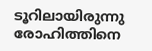ടൂറിലായിരുന്നു രോഹിത്തിനെ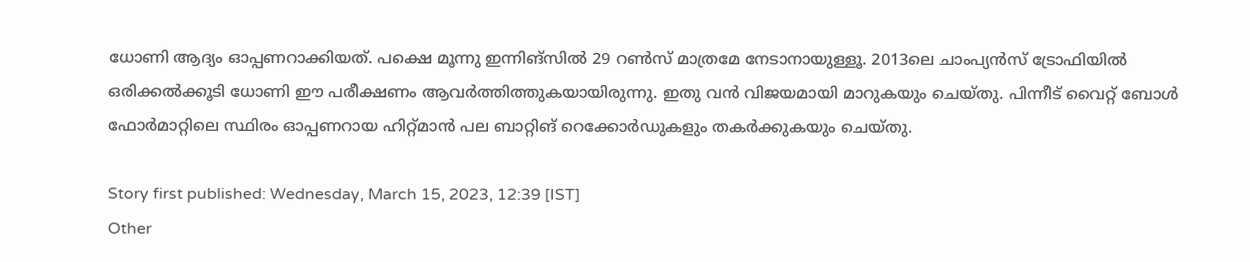ധോണി ആദ്യം ഓപ്പണറാക്കിയത്. പക്ഷെ മൂന്നു ഇന്നിങ്‌സില്‍ 29 റണ്‍സ് മാത്രമേ നേടാനായുള്ളൂ. 2013ലെ ചാംപ്യന്‍സ് ട്രോഫിയില്‍ ഒരിക്കല്‍ക്കൂടി ധോണി ഈ പരീക്ഷണം ആവര്‍ത്തിത്തുകയായിരുന്നു. ഇതു വന്‍ വിജയമായി മാറുകയും ചെയ്തു. പിന്നീട് വൈറ്റ് ബോള്‍ ഫോര്‍മാറ്റിലെ സ്ഥിരം ഓപ്പണറായ ഹിറ്റ്മാന്‍ പല ബാറ്റിങ് റെക്കോര്‍ഡുകളും തകര്‍ക്കുകയും ചെയ്തു.

Story first published: Wednesday, March 15, 2023, 12:39 [IST]
Other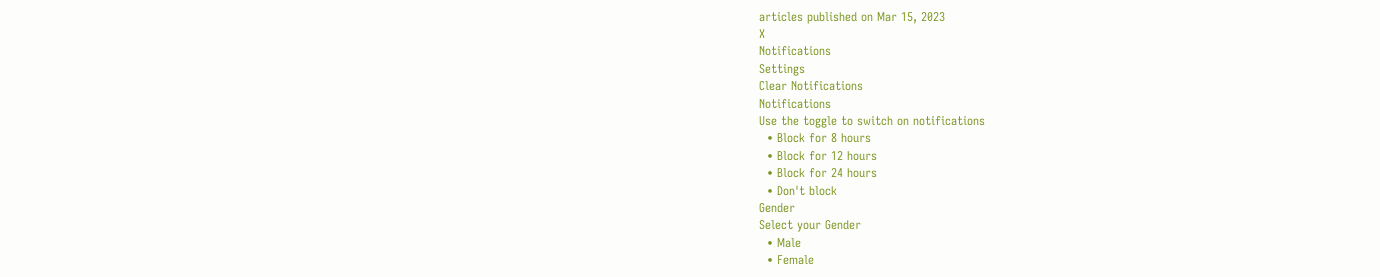articles published on Mar 15, 2023
X
Notifications
Settings
Clear Notifications
Notifications
Use the toggle to switch on notifications
  • Block for 8 hours
  • Block for 12 hours
  • Block for 24 hours
  • Don't block
Gender
Select your Gender
  • Male
  • Female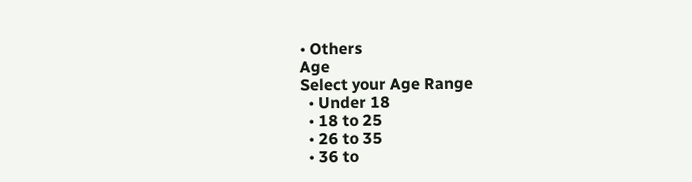• Others
Age
Select your Age Range
  • Under 18
  • 18 to 25
  • 26 to 35
  • 36 to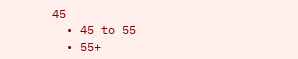45
  • 45 to 55
  • 55+